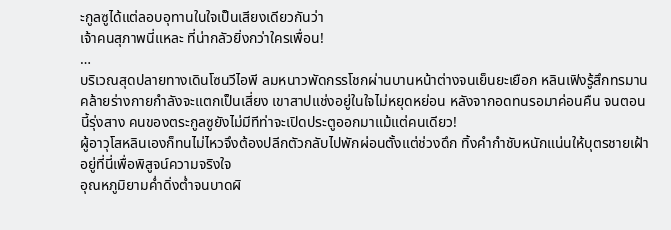ะกูลซูได้แต่ลอบอุทานในใจเป็นเสียงเดียวกันว่า
เจ้าคนสุภาพนี่แหละ ที่น่ากลัวยิ่งกว่าใครเพื่อน!
…
บริเวณสุดปลายทางเดินโซนวีไอพี ลมหนาวพัดกรรโชกผ่านบานหน้าต่างจนเย็นยะเยือก หลินเฟิงรู้สึกทรมานคล้ายร่างกายกำลังจะแตกเป็นเสี่ยง เขาสาปแช่งอยู่ในใจไม่หยุดหย่อน หลังจากอดทนรอมาค่อนคืน จนตอนนี้รุ่งสาง คนของตระกูลซูยังไม่มีทีท่าจะเปิดประตูออกมาแม้แต่คนเดียว!
ผู้อาวุโสหลินเองก็ทนไม่ไหวจึงต้องปลีกตัวกลับไปพักผ่อนตั้งแต่ช่วงดึก ทิ้งคำกำชับหนักแน่นให้บุตรชายเฝ้าอยู่ที่นี่เพื่อพิสูจน์ความจริงใจ
อุณหภูมิยามค่ำดิ่งต่ำจนบาดผิ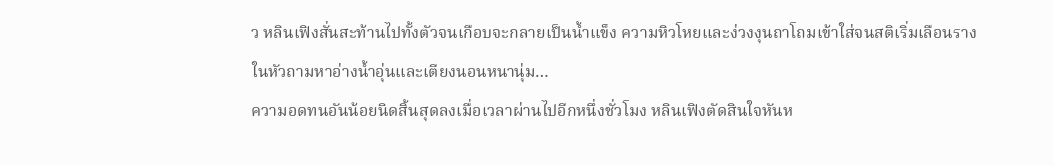ว หลินเฟิงสั่นสะท้านไปทั้งตัวจนเกือบจะกลายเป็นน้ำแข็ง ความหิวโหยและง่วงงุนถาโถมเข้าใส่จนสติเริ่มเลือนราง
ในหัวถามหาอ่างน้ำอุ่นและเตียงนอนหนานุ่ม…
ความอดทนอันน้อยนิดสิ้นสุดลงเมื่อเวลาผ่านไปอีกหนึ่งชั่วโมง หลินเฟิงตัดสินใจหันห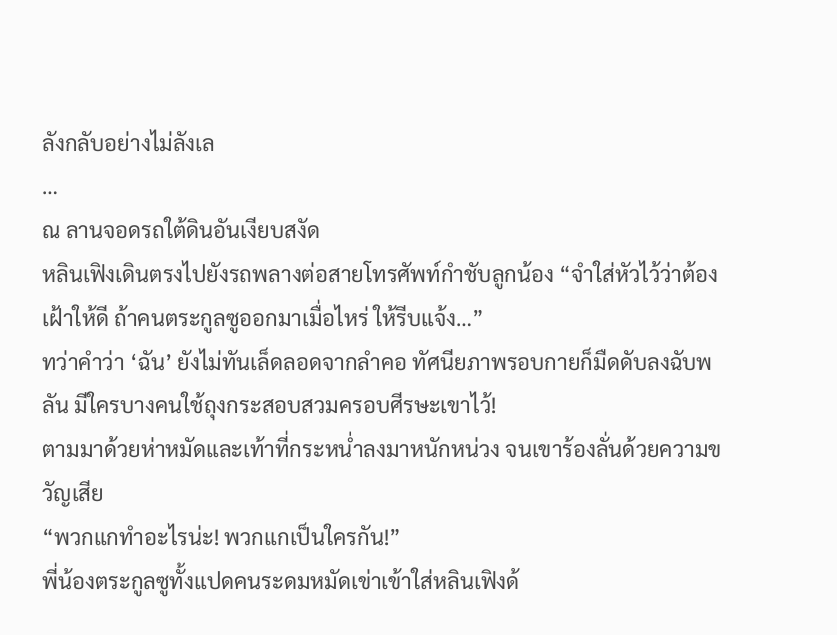ลังกลับอย่างไม่ลังเล
…
ณ ลานจอดรถใต้ดินอันเงียบสงัด
หลินเฟิงเดินตรงไปยังรถพลางต่อสายโทรศัพท์กำชับลูกน้อง “จำใส่หัวไว้ว่าต้องเฝ้าให้ดี ถ้าคนตระกูลซูออกมาเมื่อไหร่ ให้รีบแจ้ง…”
ทว่าคำว่า ‘ฉัน’ ยังไม่ทันเล็ดลอดจากลำคอ ทัศนียภาพรอบกายก็มืดดับลงฉับพลัน มีใครบางคนใช้ถุงกระสอบสวมครอบศีรษะเขาไว้!
ตามมาด้วยห่าหมัดและเท้าที่กระหน่ำลงมาหนักหน่วง จนเขาร้องลั่นด้วยความขวัญเสีย
“พวกแกทำอะไรน่ะ! พวกแกเป็นใครกัน!”
พี่น้องตระกูลซูทั้งแปดคนระดมหมัดเข่าเข้าใส่หลินเฟิงด้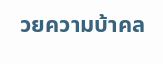วยความบ้าคล